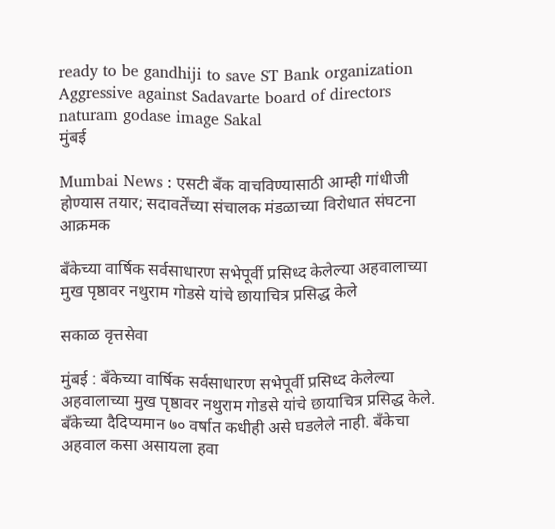ready to be gandhiji to save ST Bank organization Aggressive against Sadavarte board of directors naturam godase image Sakal
मुंबई

Mumbai News : एसटी बँक वाचविण्यासाठी आम्ही गांधीजी होण्यास तयार; सदावर्तेंच्या संचालक मंडळाच्या विरोधात संघटना आक्रमक

बँकेच्या वार्षिक सर्वसाधारण सभेपूर्वी प्रसिध्द केलेल्या अहवालाच्या मुख पृष्ठावर नथुराम गोडसे यांचे छायाचित्र प्रसिद्ध केले

सकाळ वृत्तसेवा

मुंबई : बँकेच्या वार्षिक सर्वसाधारण सभेपूर्वी प्रसिध्द केलेल्या अहवालाच्या मुख पृष्ठावर नथुराम गोडसे यांचे छायाचित्र प्रसिद्ध केले. बँकेच्या दैदिप्यमान ७० वर्षात कधीही असे घडलेले नाही. बँकेचा अहवाल कसा असायला हवा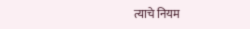त्याचे नियम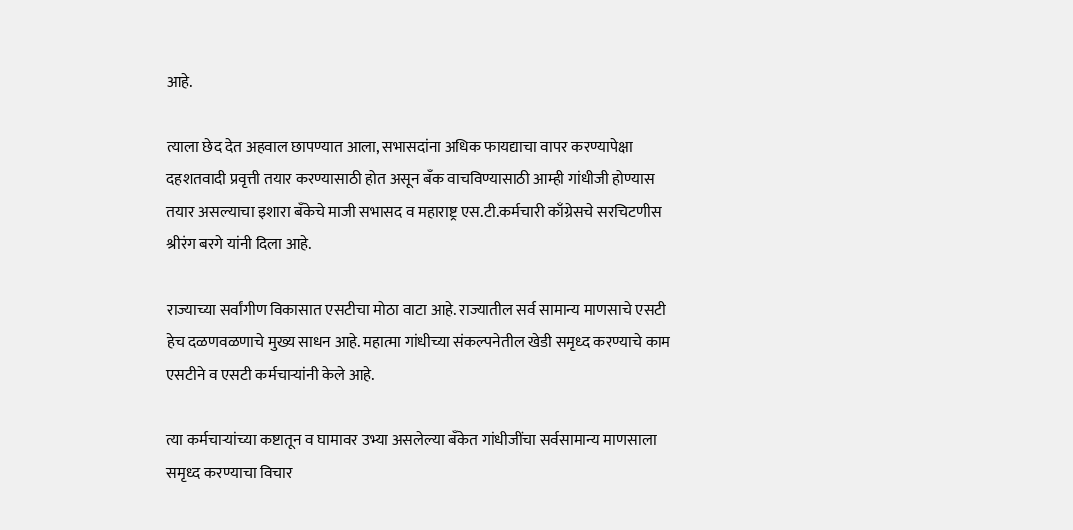आहे.

त्याला छेद देत अहवाल छापण्यात आला, सभासदांना अधिक फायद्याचा वापर करण्यापेक्षा दहशतवादी प्रवृत्ती तयार करण्यासाठी होत असून बँक वाचविण्यासाठी आम्ही गांधीजी होण्यास तयार असल्याचा इशारा बँकेचे माजी सभासद व महाराष्ट्र एस.टी.कर्मचारी काँग्रेसचे सरचिटणीस श्रीरंग बरगे यांनी दिला आहे.

राज्याच्या सर्वांगीण विकासात एसटीचा मोठा वाटा आहे. राज्यातील सर्व सामान्य माणसाचे एसटी हेच दळणवळणाचे मुख्य साधन आहे. महात्मा गांधीच्या संकल्पनेतील खेडी समृध्द करण्याचे काम एसटीने व एसटी कर्मचाऱ्यांनी केले आहे.

त्या कर्मचाऱ्यांच्या कष्टातून व घामावर उभ्या असलेल्या बँकेत गांधीजींचा सर्वसामान्य माणसाला समृध्द करण्याचा विचार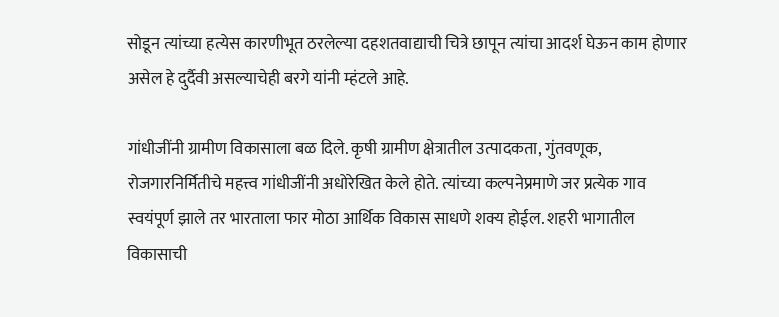सोडून त्यांच्या हत्येस कारणीभूत ठरलेल्या दहशतवाद्याची चित्रे छापून त्यांचा आदर्श घेऊन काम होणार असेल हे दुर्दैवी असल्याचेही बरगे यांनी म्हंटले आहे.

गांधीजींनी ग्रामीण विकासाला बळ दिले. कृषी ग्रामीण क्षेत्रातील उत्पादकता, गुंतवणूक, रोजगारनिर्मितीचे महत्त्व गांधीजींनी अधोरेखित केले होते. त्यांच्या कल्पनेप्रमाणे जर प्रत्येक गाव स्वयंपूर्ण झाले तर भारताला फार मोठा आर्थिक विकास साधणे शक्य होईल. शहरी भागातील विकासाची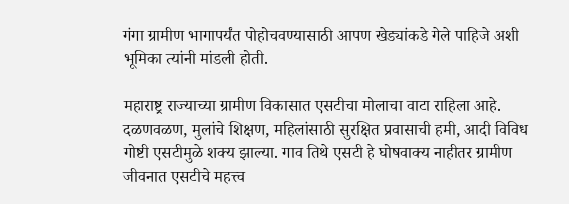गंगा ग्रामीण भागापर्यंत पोहोचवण्यासाठी आपण खेड्यांकडे गेले पाहिजे अशी भूमिका त्यांनी मांडली होती.

महाराष्ट्र राज्याच्या ग्रामीण विकासात एसटीचा मोलाचा वाटा राहिला आहे. दळणवळण, मुलांचे शिक्षण, महिलांसाठी सुरक्षित प्रवासाची हमी, आदी विविध गोष्टी एसटीमुळे शक्य झाल्या. गाव तिथे एसटी हे घोषवाक्य नाहीतर ग्रामीण जीवनात एसटीचे महत्त्व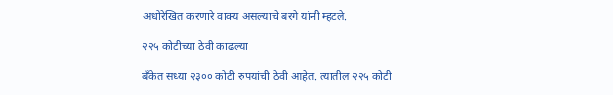अधोरेखित करणारे वाक्य असल्याचे बरगे यांनी म्हटले.

२२५ कोटीच्या ठेवी काढल्या

बँकेत सध्या २३०० कोटी रुपयांची ठेवी आहेत. त्यातील २२५ कोटी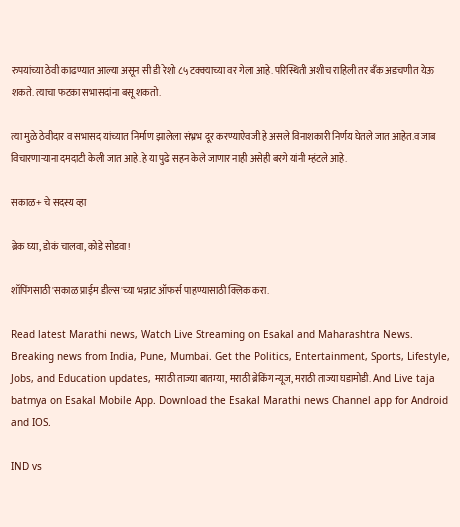रुपयांच्या ठेवी काढण्यात आल्या असून सी डी रेशो ८५ टक्क्याच्या वर गेला आहे. परिस्थिती अशीच राहिली तर बँक अडचणीत येऊ शकते. त्याचा फटका सभासदांना बसू शकतो.

त्या मुळे ठेवीदार व सभासद यांच्यात निर्माण झालेला संभ्रभ दूर करण्याऐवजी हे असले विनाशकारी निर्णय घेतले जात आहेत.व जाब विचारणाऱ्याना दमदाटी केली जात आहे.हे या पुढे सहन केले जाणार नाही असेही बरगे यांनी म्हंटले आहे.

सकाळ+ चे सदस्य व्हा

ब्रेक घ्या, डोकं चालवा, कोडे सोडवा!

शॉपिंगसाठी 'सकाळ प्राईम डील्स'च्या भन्नाट ऑफर्स पाहण्यासाठी क्लिक करा.

Read latest Marathi news, Watch Live Streaming on Esakal and Maharashtra News. Breaking news from India, Pune, Mumbai. Get the Politics, Entertainment, Sports, Lifestyle, Jobs, and Education updates, मराठी ताज्या बातम्या, मराठी ब्रेकिंग न्यूज, मराठी ताज्या घडामोडी. And Live taja batmya on Esakal Mobile App. Download the Esakal Marathi news Channel app for Android and IOS.

IND vs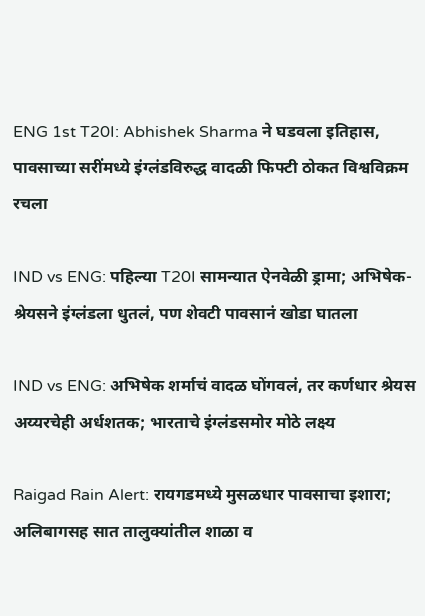ENG 1st T20I: Abhishek Sharma ने घडवला इतिहास, पावसाच्या सरींमध्ये इंग्लंडविरुद्ध वादळी फिफ्टी ठोकत विश्वविक्रम रचला

IND vs ENG: पहिल्या T20I सामन्यात ऐनवेळी ड्रामा; अभिषेक-श्रेयसने इंग्लंडला धुतलं, पण शेवटी पावसानं खोडा घातला

IND vs ENG: अभिषेक शर्माचं वादळ घोंगवलं, तर कर्णधार श्रेयस अय्यरचेही अर्धशतक; भारताचे इंग्लंडसमोर मोठे लक्ष्य

Raigad Rain Alert: रायगडमध्ये मुसळधार पावसाचा इशारा; अलिबागसह सात तालुक्यांतील शाळा व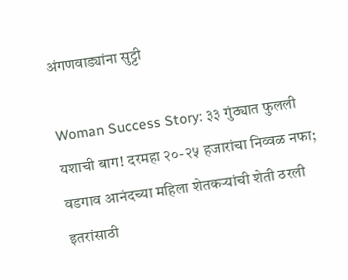अंगणवाड्यांना सुट्टी

Woman Success Story: ३३ गुंठ्यात फुलली यशाची बाग! दरमहा २०-२५ हजारांचा निव्वळ नफा; वडगाव आनंदच्या महिला शेतकऱ्यांची शेती ठरली इतरांसाठी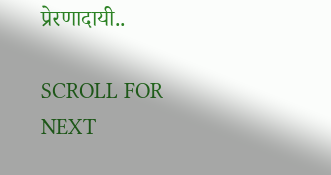प्रेरणादायी..

SCROLL FOR NEXT